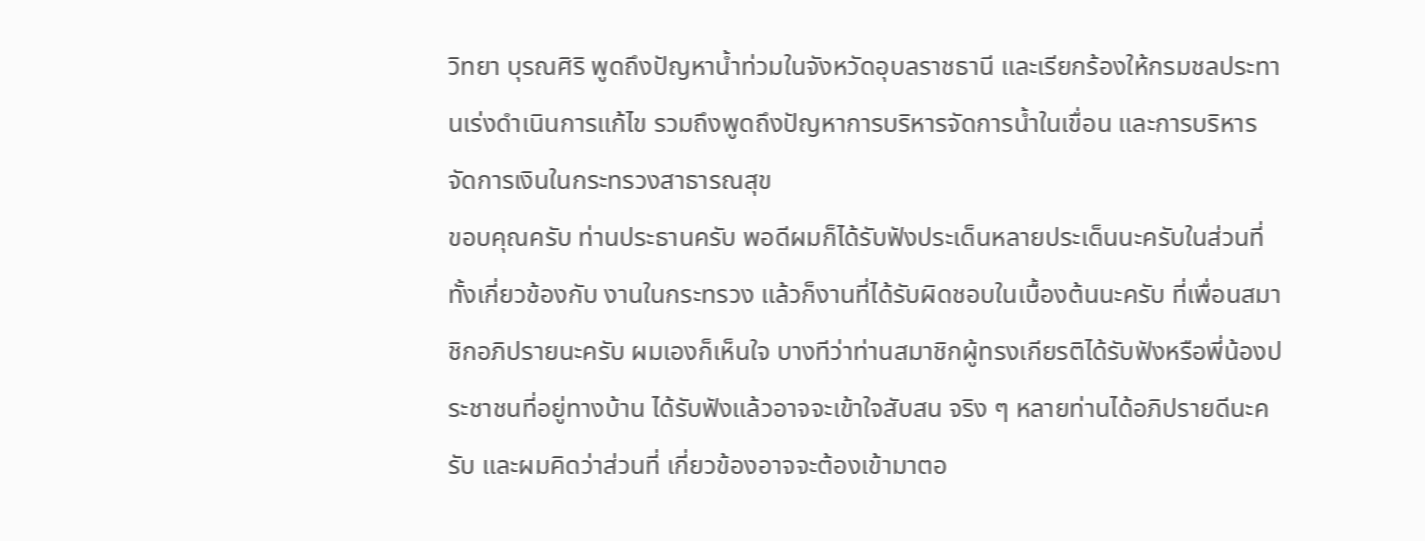วิทยา บุรณศิริ พูดถึงปัญหาน้ำท่วมในจังหวัดอุบลราชธานี และเรียกร้องให้กรมชลประทานเร่งดำเนินการแก้ไข รวมถึงพูดถึงปัญหาการบริหารจัดการน้ำในเขื่อน และการบริหารจัดการเงินในกระทรวงสาธารณสุข
ขอบคุณครับ ท่านประธานครับ พอดีผมก็ได้รับฟังประเด็นหลายประเด็นนะครับในส่วนที่ทั้งเกี่ยวข้องกับ งานในกระทรวง แล้วก็งานที่ได้รับผิดชอบในเบื้องต้นนะครับ ที่เพื่อนสมาชิกอภิปรายนะครับ ผมเองก็เห็นใจ บางทีว่าท่านสมาชิกผู้ทรงเกียรติได้รับฟังหรือพี่น้องประชาชนที่อยู่ทางบ้าน ได้รับฟังแล้วอาจจะเข้าใจสับสน จริง ๆ หลายท่านได้อภิปรายดีนะครับ และผมคิดว่าส่วนที่ เกี่ยวข้องอาจจะต้องเข้ามาตอ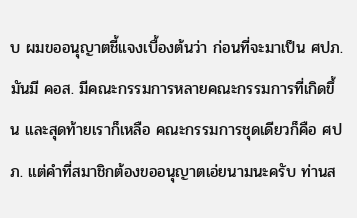บ ผมขออนุญาตชี้แจงเบื้องต้นว่า ก่อนที่จะมาเป็น ศปภ. มันมี คอส. มีคณะกรรมการหลายคณะกรรมการที่เกิดขึ้น และสุดท้ายเราก็เหลือ คณะกรรมการชุดเดียวก็คือ ศปภ. แต่คําที่สมาชิกต้องขออนุญาตเอ่ยนามนะครับ ท่านส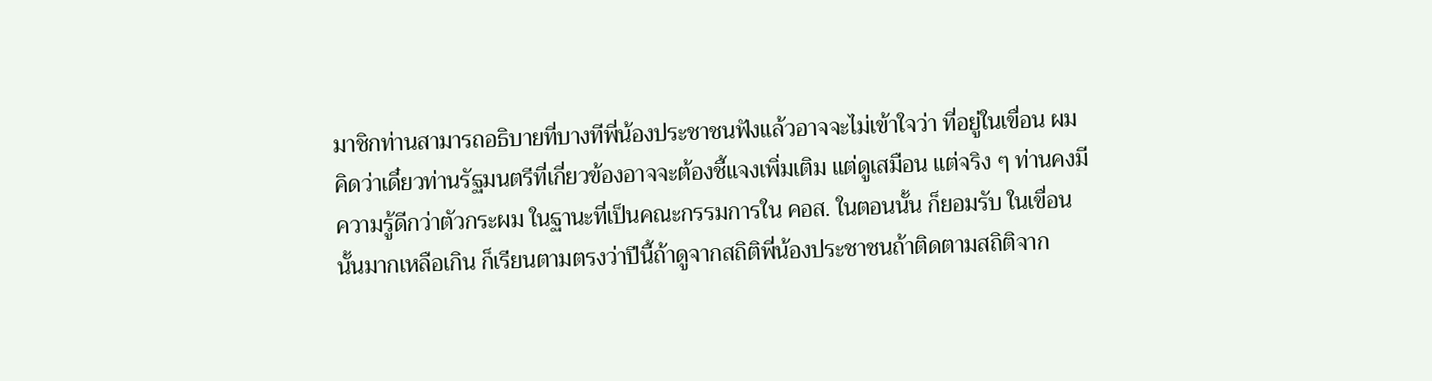มาชิกท่านสามารถอธิบายที่บางทีพี่น้องประชาชนฟังแล้วอาจจะไม่เข้าใจว่า ที่อยู่ในเขื่อน ผมคิดว่าเดี๋ยวท่านรัฐมนตรีที่เกี่ยวข้องอาจจะต้องชี้แจงเพิ่มเติม แต่ดูเสมือน แต่จริง ๆ ท่านคงมีความรู้ดีกว่าตัวกระผม ในฐานะที่เป็นคณะกรรมการใน คอส. ในตอนนั้น ก็ยอมรับ ในเขื่อนนั้นมากเหลือเกิน ก็เรียนตามตรงว่าปีนี้ถ้าดูจากสถิติพี่น้องประชาชนถ้าติดตามสถิติจาก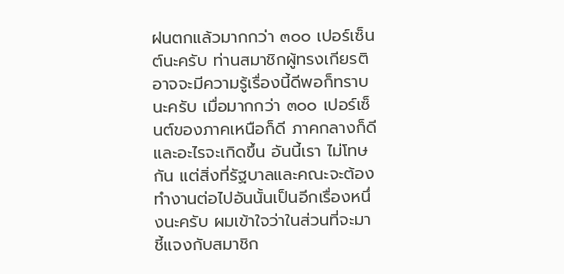ฝนตกแล้วมากกว่า ๓๐๐ เปอร์เซ็นต์นะครับ ท่านสมาชิกผู้ทรงเกียรติอาจจะมีความรู้เรื่องนี้ดีพอก็ทราบนะครับ เมื่อมากกว่า ๓๐๐ เปอร์เซ็นต์ของภาคเหนือก็ดี ภาคกลางก็ดีและอะไรจะเกิดขึ้น อันนี้เรา ไม่โทษกัน แต่สิ่งที่รัฐบาลและคณะจะต้องทํางานต่อไปอันนั้นเป็นอีกเรื่องหนึ่งนะครับ ผมเข้าใจว่าในส่วนที่จะมาชี้แจงกับสมาชิก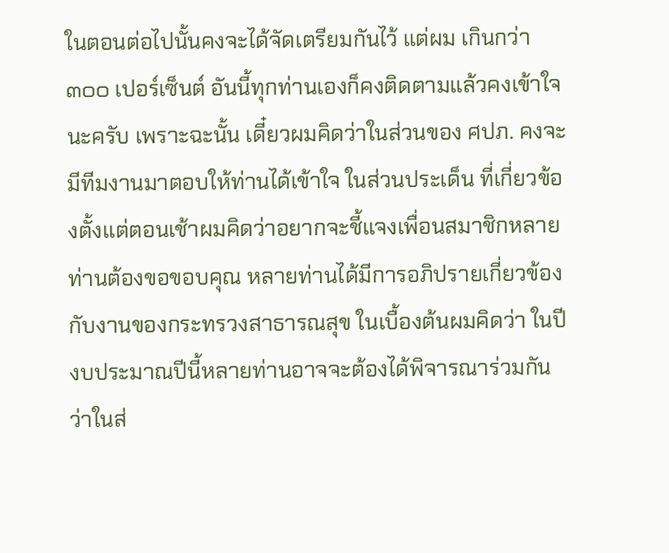ในตอนต่อไปนั้นคงจะได้จัดเตรียมกันไว้ แต่ผม เกินกว่า ๓๐๐ เปอร์เซ็นต์ อันนี้ทุกท่านเองก็คงติดตามแล้วคงเข้าใจนะครับ เพราะฉะนั้น เดี๋ยวผมคิดว่าในส่วนของ ศปภ. คงจะมีทีมงานมาตอบให้ท่านได้เข้าใจ ในส่วนประเด็น ที่เกี่ยวข้องตั้งแต่ตอนเช้าผมคิดว่าอยากจะชี้แจงเพื่อนสมาชิกหลายท่านต้องขอขอบคุณ หลายท่านได้มีการอภิปรายเกี่ยวข้องกับงานของกระทรวงสาธารณสุข ในเบื้องต้นผมคิดว่า ในปีงบประมาณปีนี้หลายท่านอาจจะต้องได้พิจารณาร่วมกันว่าในส่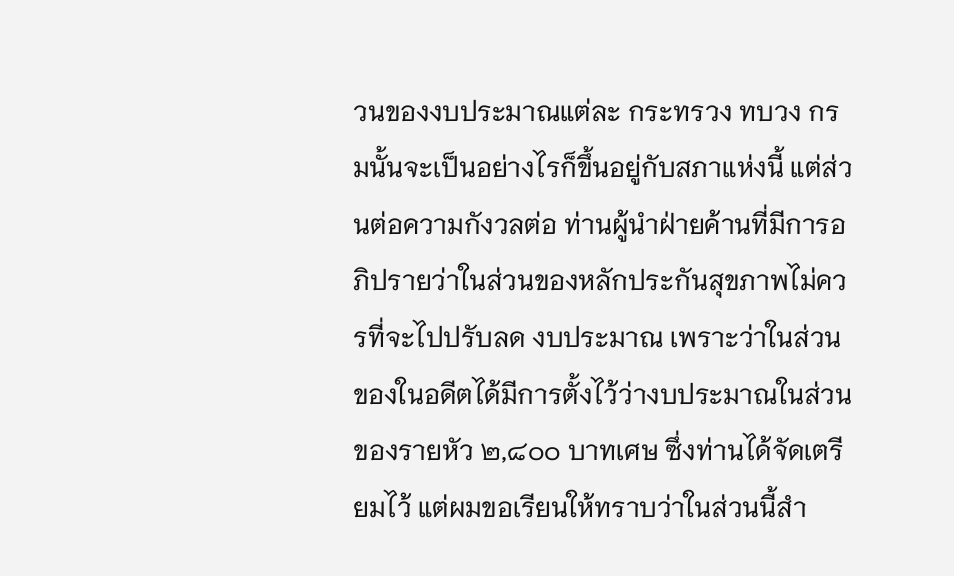วนของงบประมาณแต่ละ กระทรวง ทบวง กรมนั้นจะเป็นอย่างไรก็ขึ้นอยู่กับสภาแห่งนี้ แต่ส่วนต่อความกังวลต่อ ท่านผู้นําฝ่ายค้านที่มีการอภิปรายว่าในส่วนของหลักประกันสุขภาพไม่ควรที่จะไปปรับลด งบประมาณ เพราะว่าในส่วนของในอดีตได้มีการตั้งไว้ว่างบประมาณในส่วนของรายหัว ๒,๘๐๐ บาทเศษ ซึ่งท่านได้จัดเตรียมไว้ แต่ผมขอเรียนให้ทราบว่าในส่วนนี้สํา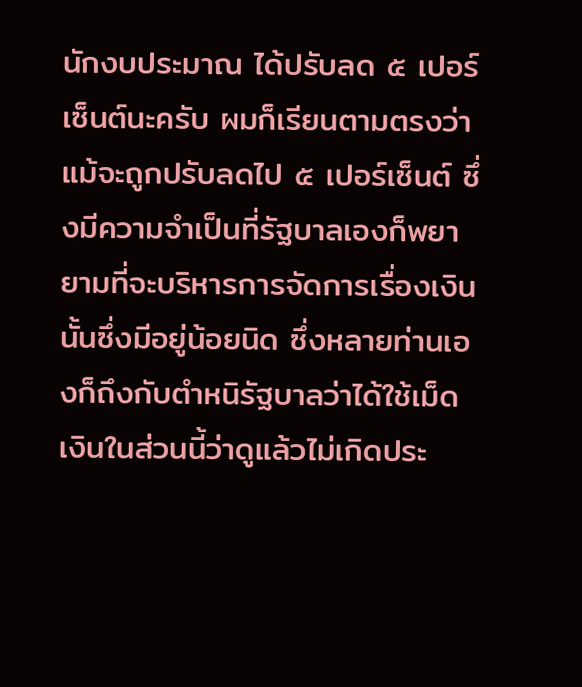นักงบประมาณ ได้ปรับลด ๕ เปอร์เซ็นต์นะครับ ผมก็เรียนตามตรงว่าแม้จะถูกปรับลดไป ๕ เปอร์เซ็นต์ ซึ่งมีความจําเป็นที่รัฐบาลเองก็พยายามที่จะบริหารการจัดการเรื่องเงินนั้นซึ่งมีอยู่น้อยนิด ซึ่งหลายท่านเองก็ถึงกับตําหนิรัฐบาลว่าได้ใช้เม็ดเงินในส่วนนี้ว่าดูแล้วไม่เกิดประ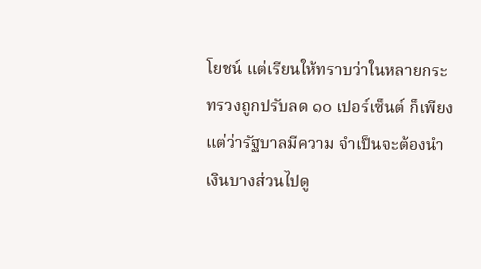โยชน์ แต่เรียนให้ทราบว่าในหลายกระทรวงถูกปรับลด ๑๐ เปอร์เซ็นต์ ก็เพียงแต่ว่ารัฐบาลมีความ จําเป็นจะต้องนําเงินบางส่วนไปดู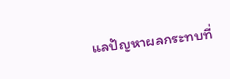แลปัญหาผลกระทบที่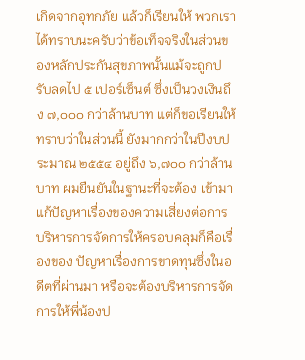เกิดจากอุทกภัย แล้วก็เรียนให้ พวกเราได้ทราบนะครับว่าข้อเท็จจริงในส่วนของหลักประกันสุขภาพนั้นแม้จะถูกปรับลดไป ๕ เปอร์เซ็นต์ ซึ่งเป็นวงเงินถึง ๗,๐๐๐ กว่าล้านบาท แต่ก็ขอเรียนให้ทราบว่าในส่วนนี้ ยังมากกว่าในปีงบประมาณ ๒๕๕๔ อยู่ถึง ๖,๗๐๐ กว่าล้านบาท ผมยืนยันในฐานะที่จะต้อง เข้ามาแก้ปัญหาเรื่องของความเสี่ยงต่อการบริหารการจัดการให้ครอบคลุมก็คือเรื่องของ ปัญหาเรื่องการขาดทุนซึ่งในอดีตที่ผ่านมา หรือจะต้องบริหารการจัดการให้พี่น้องป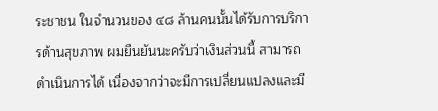ระชาชน ในจํานวนของ ๔๘ ล้านคนนั้นได้รับการบริการด้านสุขภาพ ผมยืนยันนะครับว่าเงินส่วนนี้ สามารถดําเนินการได้ เนื่องจากว่าจะมีการเปลี่ยนแปลงและมี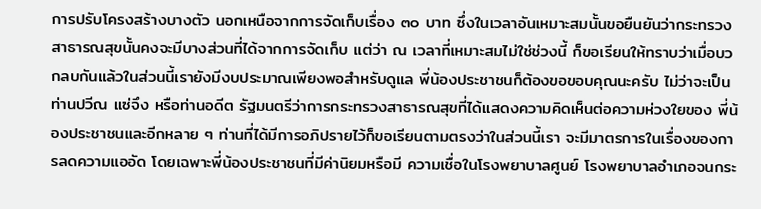การปรับโครงสร้างบางตัว นอกเหนือจากการจัดเก็บเรื่อง ๓๐ บาท ซึ่งในเวลาอันเหมาะสมนั้นขอยืนยันว่ากระทรวง สาธารณสุขนั้นคงจะมีบางส่วนที่ได้จากการจัดเก็บ แต่ว่า ณ เวลาที่เหมาะสมไม่ใช่ช่วงนี้ ก็ขอเรียนให้ทราบว่าเมื่อบวกลบกันแล้วในส่วนนี้เรายังมีงบประมาณเพียงพอสําหรับดูแล พี่น้องประชาชนก็ต้องขอขอบคุณนะครับ ไม่ว่าจะเป็นท่านปวีณ แซ่จึง หรือท่านอดีต รัฐมนตรีว่าการกระทรวงสาธารณสุขที่ได้แสดงความคิดเห็นต่อความห่วงใยของ พี่น้องประชาชนและอีกหลาย ๆ ท่านที่ได้มีการอภิปรายไว้ก็ขอเรียนตามตรงว่าในส่วนนี้เรา จะมีมาตรการในเรื่องของการลดความแออัด โดยเฉพาะพี่น้องประชาชนที่มีค่านิยมหรือมี ความเชื่อในโรงพยาบาลศูนย์ โรงพยาบาลอําเภอจนกระ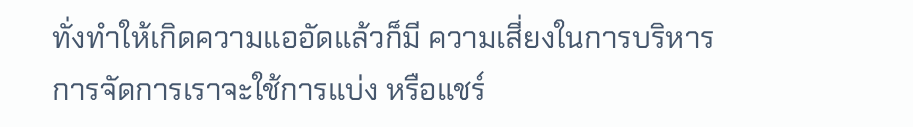ทั่งทําให้เกิดความแออัดแล้วก็มี ความเสี่ยงในการบริหารการจัดการเราจะใช้การแบ่ง หรือแชร์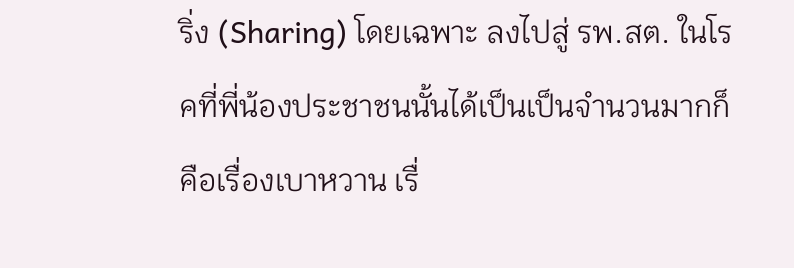ริ่ง (Sharing) โดยเฉพาะ ลงไปสู่ รพ.สต. ในโรคที่พี่น้องประชาชนนั้นได้เป็นเป็นจํานวนมากก็คือเรื่องเบาหวาน เรื่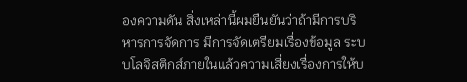องความดัน สิ่งเหล่านี้ผมยืนยันว่าถ้ามีการบริหารการจัดการ มีการจัดเตรียมเรื่องข้อมูล ระบบโลจิสติกส์ภายในแล้วความเสี่ยงเรื่องการให้บ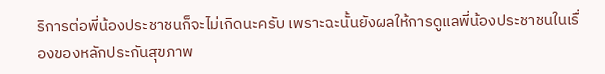ริการต่อพี่น้องประชาชนก็จะไม่เกิดนะครับ เพราะฉะนั้นยังผลให้การดูแลพี่น้องประชาชนในเรื่องของหลักประกันสุขภาพ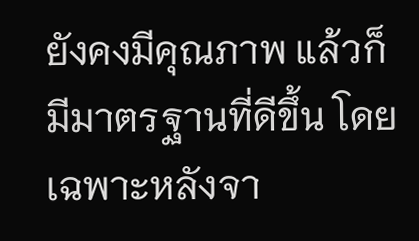ยังคงมีคุณภาพ แล้วก็มีมาตรฐานที่ดีขึ้น โดยเฉพาะหลังจา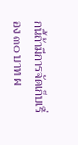กนี้ถ้ามีการจัดเก็บเรื่อง ๓๐ บาท ผ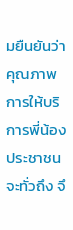มยืนยันว่า คุณภาพการให้บริการพี่น้องประชาชนจะทั่วถึง จึ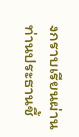งกราบเรียนผ่านท่านประธานชี้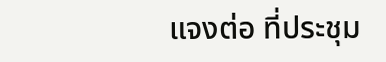แจงต่อ ที่ประชุม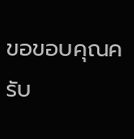ขอขอบคุณครับ